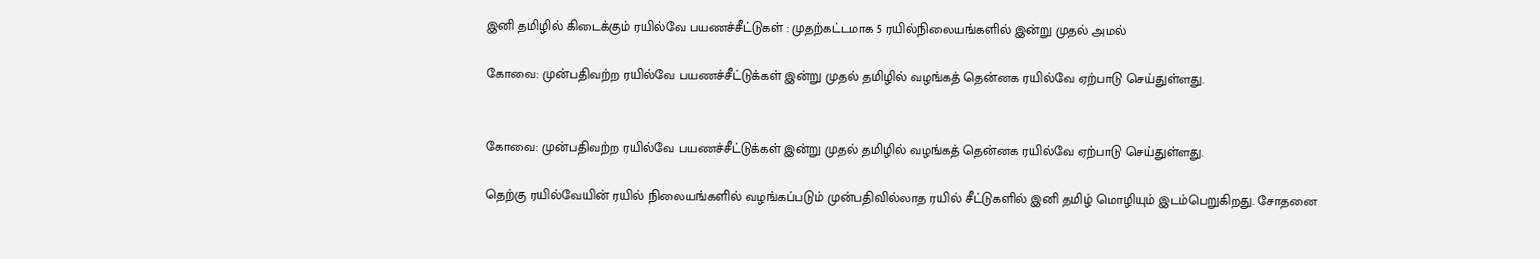இனி தமிழில் கிடைக்கும் ரயில்வே பயணச்சீட்டுகள் : முதற்கட்டமாக 5 ரயில்நிலையங்களில் இன்று முதல் அமல்

கோவை: முன்பதிவற்ற ரயில்வே பயணச்சீட்டுக்கள் இன்று முதல் தமிழில் வழங்கத் தென்னக ரயில்வே ஏற்பாடு செய்துள்ளது.


கோவை: முன்பதிவற்ற ரயில்வே பயணச்சீட்டுக்கள் இன்று முதல் தமிழில் வழங்கத் தென்னக ரயில்வே ஏற்பாடு செய்துள்ளது.

தெற்கு ரயில்வேயின் ரயில் நிலையங்களில் வழங்கப்படும் முன்பதிவில்லாத ரயில் சீட்டுகளில் இனி தமிழ் மொழியும் இடம்பெறுகிறது. சோதனை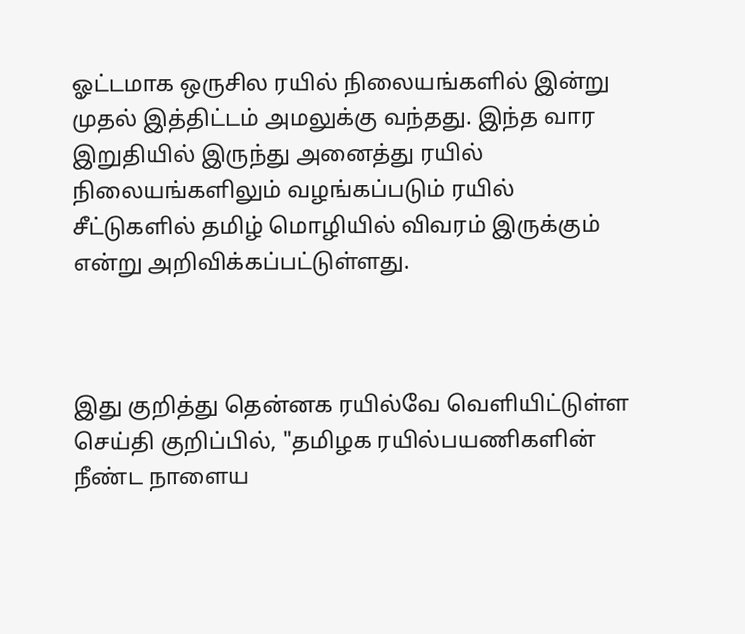ஓட்டமாக ஒருசில ரயில் நிலையங்களில் இன்று முதல் இத்திட்டம் அமலுக்கு வந்தது. இந்த வார இறுதியில் இருந்து அனைத்து ரயில் நிலையங்களிலும் வழங்கப்படும் ரயில் சீட்டுகளில் தமிழ் மொழியில் விவரம் இருக்கும் என்று அறிவிக்கப்பட்டுள்ளது.



இது குறித்து தென்னக ரயில்வே வெளியிட்டுள்ள செய்தி குறிப்பில், "தமிழக ரயில்பயணிகளின் நீண்ட நாளைய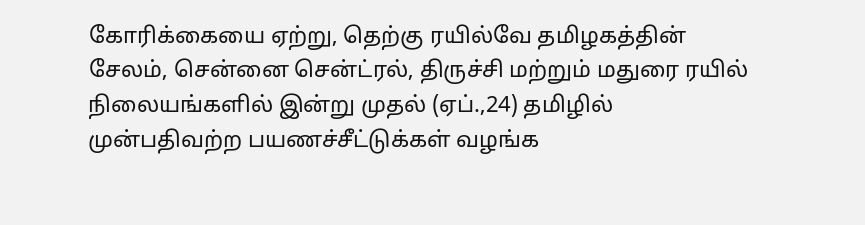கோரிக்கையை ஏற்று, தெற்கு ரயில்வே தமிழகத்தின் சேலம், சென்னை சென்ட்ரல், திருச்சி மற்றும் மதுரை ரயில் நிலையங்களில் இன்று முதல் (ஏப்.,24) தமிழில் முன்பதிவற்ற பயணச்சீட்டுக்கள் வழங்க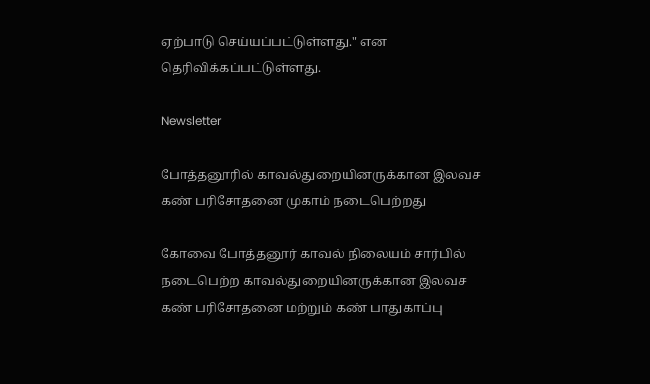ஏற்பாடு செய்யப்பட்டுள்ளது." என தெரிவிக்கப்பட்டுள்ளது.

Newsletter

போத்தனூரில் காவல்துறையினருக்கான இலவச கண் பரிசோதனை முகாம் நடைபெற்றது

கோவை போத்தனூர் காவல் நிலையம் சார்பில் நடைபெற்ற காவல்துறையினருக்கான இலவச கண் பரிசோதனை மற்றும் கண் பாதுகாப்பு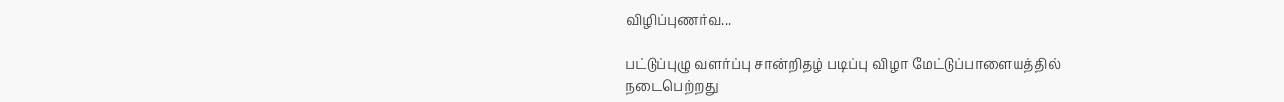விழிப்புணர்வ...

பட்டுப்புழு வளர்ப்பு சான்றிதழ் படிப்பு விழா மேட்டுப்பாளையத்தில் நடைபெற்றது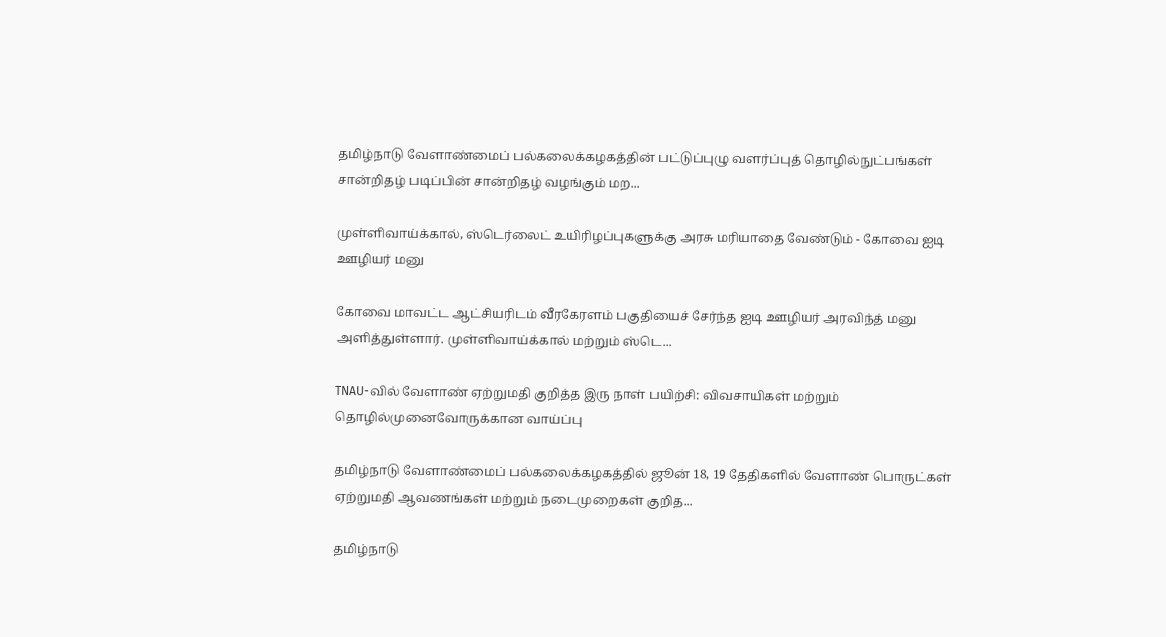தமிழ்நாடு வேளாண்மைப் பல்கலைக்கழகத்தின் பட்டுப்புழு வளர்ப்புத் தொழில்நுட்பங்கள் சான்றிதழ் படிப்பின் சான்றிதழ் வழங்கும் மற...

முள்ளிவாய்க்கால், ஸ்டெர்லைட் உயிரிழப்புகளுக்கு அரசு மரியாதை வேண்டும் - கோவை ஐடி ஊழியர் மனு

கோவை மாவட்ட ஆட்சியரிடம் வீரகேரளம் பகுதியைச் சேர்ந்த ஐடி ஊழியர் அரவிந்த் மனு அளித்துள்ளார். முள்ளிவாய்க்கால் மற்றும் ஸ்டெ...

TNAU-வில் வேளாண் ஏற்றுமதி குறித்த இரு நாள் பயிற்சி: விவசாயிகள் மற்றும் தொழில்முனைவோருக்கான வாய்ப்பு

தமிழ்நாடு வேளாண்மைப் பல்கலைக்கழகத்தில் ஜூன் 18, 19 தேதிகளில் வேளாண் பொருட்கள் ஏற்றுமதி ஆவணங்கள் மற்றும் நடைமுறைகள் குறித...

தமிழ்நாடு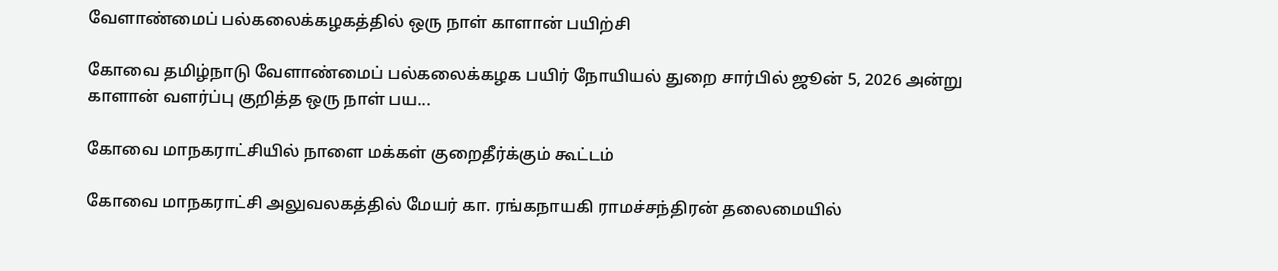வேளாண்மைப் பல்கலைக்கழகத்தில் ஒரு நாள் காளான் பயிற்சி

கோவை தமிழ்நாடு வேளாண்மைப் பல்கலைக்கழக பயிர் நோயியல் துறை சார்பில் ஜூன் 5, 2026 அன்று காளான் வளர்ப்பு குறித்த ஒரு நாள் பய...

கோவை மாநகராட்சியில் நாளை மக்கள் குறைதீர்க்கும் கூட்டம்

கோவை மாநகராட்சி அலுவலகத்தில் மேயர் கா. ரங்கநாயகி ராமச்சந்திரன் தலைமையில்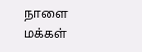நாளை மக்கள்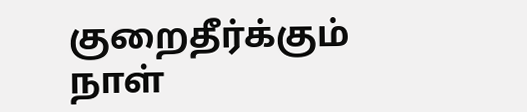குறைதீர்க்கும் நாள்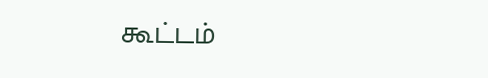கூட்டம்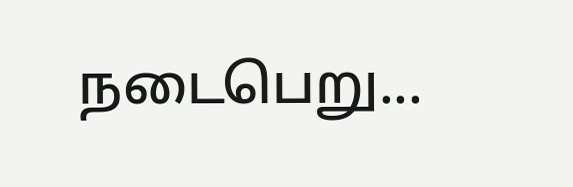நடைபெறு...